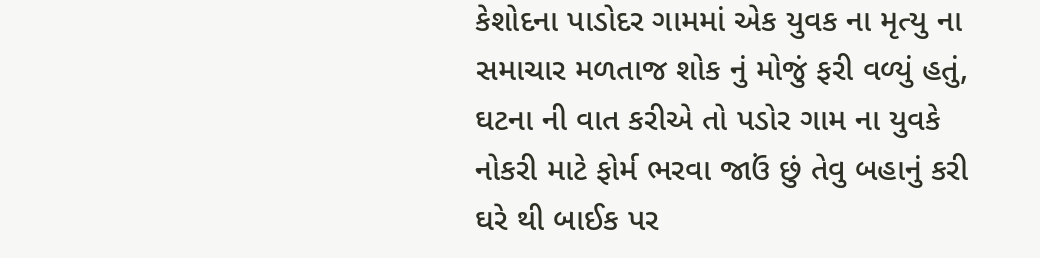કેશોદના પાડોદર ગામમાં એક યુવક ના મૃત્યુ ના સમાચાર મળતાજ શોક નું મોજું ફરી વળ્યું હતું, ઘટના ની વાત કરીએ તો પડોર ગામ ના યુવકે નોકરી માટે ફોર્મ ભરવા જાઉં છું તેવુ બહાનું કરી ઘરે થી બાઈક પર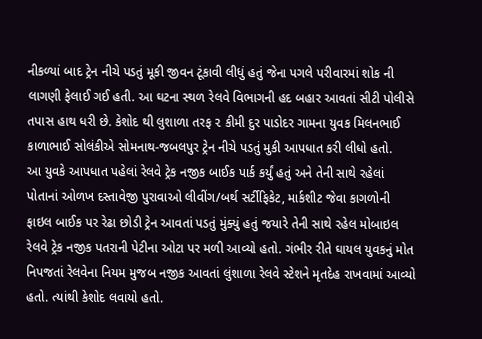નીકળ્યાં બાદ ટ્રેન નીચે પડતું મૂકી જીવન ટૂંકાવી લીધું હતું જેના પગલે પરીવારમાં શોક ની લાગણી ફેલાઈ ગઈ હતી. આ ઘટના સ્થળ રેલવે વિભાગની હદ બહાર આવતાં સીટી પોલીસે તપાસ હાથ ધરી છે. કેશોદ થી લુશાળા તરફ ૨ કીમી દુર પાડોદર ગામના યુવક મિલનભાઈ કાળાભાઈ સોલંકીએ સોમનાથ-જબલપુર ટ્રેન નીચે પડતું મુકી આપધાત કરી લીધો હતો.
આ યુવકે આપધાત પહેલાં રેલવે ટ્રેક નજીક બાઈક પાર્ક કર્યું હતું અને તેની સાથે રહેલાં પોતાનાં ઓળખ દસ્તાવેજી પુરાવાઓ લીવીંગ/બર્થ સર્ટીફિકેટ, માર્કશીટ જેવા કાગળોની ફાઇલ બાઈક પર રેઢા છોડી ટ્રેન આવતાં પડતું મુંક્યું હતું જયારે તેની સાથે રહેલ મોબાઇલ રેલવે ટ્રેક નજીક પતરાની પેટીના ઓટા પર મળી આવ્યો હતો. ગંભીર રીતે ઘાયલ યુવકનું મોત નિપજતાં રેલવેના નિયમ મુજબ નજીક આવતાં લુંશાળા રેલવે સ્ટેશને મૃતદેહ રાખવામાં આવ્યો હતો. ત્યાંથી કેશોદ લવાયો હતો.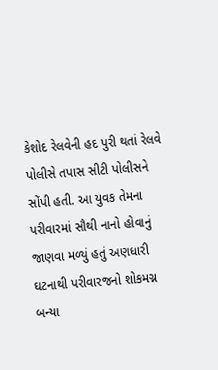કેશોદ રેલવેની હદ પુરી થતાં રેલવે પોલીસે તપાસ સીટી પોલીસને સોંપી હતી. આ યુવક તેમના પરીવારમાં સૌથી નાનો હોવાનું જાણવા મળ્યું હતું અણધારી ઘટનાથી પરીવારજનો શોકમગ્ન બન્યા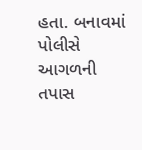હતા. બનાવમાં પોલીસે આગળની તપાસ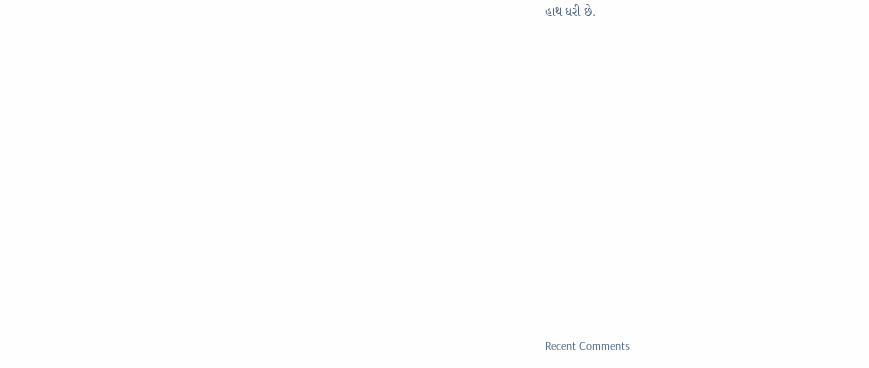હાથ ધરી છે.


















Recent Comments